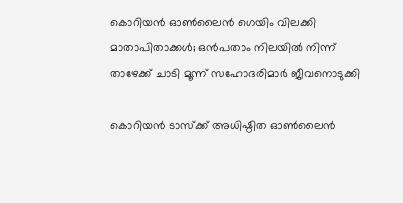കൊറിയൻ ഓൺലൈൻ ഗെയിം വിലക്കി മാതാപിതാക്കൾ; ഒൻപതാം നിലയിൽ നിന്ന് താഴേക്ക് ചാടി മൂന്ന് സഹോദരിമാർ ജീവനൊടുക്കി

കൊറിയൻ ടാസ്ക്ക് അധിഷ്ഠിത ഓൺലൈൻ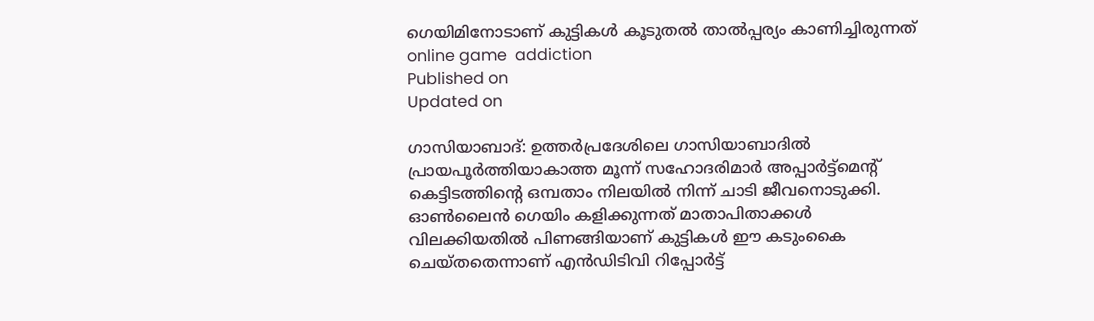ഗെയിമിനോടാണ് കുട്ടികൾ കൂടുതൽ താൽപ്പര്യം കാണിച്ചിരുന്നത്
online game  addiction
Published on
Updated on

ഗാസിയാബാദ്: ഉത്തർപ്രദേശിലെ ഗാസിയാബാദിൽ പ്രായപൂർത്തിയാകാത്ത മൂന്ന് സഹോദരിമാർ അപ്പാർട്ട്മെൻ്റ് കെട്ടിടത്തിൻ്റെ ഒമ്പതാം നിലയിൽ നിന്ന് ചാടി ജീവനൊടുക്കി. ഓൺലൈൻ ഗെയിം കളിക്കുന്നത് മാതാപിതാക്കൾ വിലക്കിയതിൽ പിണങ്ങിയാണ് കുട്ടികൾ ഈ കടുംകൈ ചെയ്തതെന്നാണ് എൻഡിടിവി റിപ്പോർട്ട്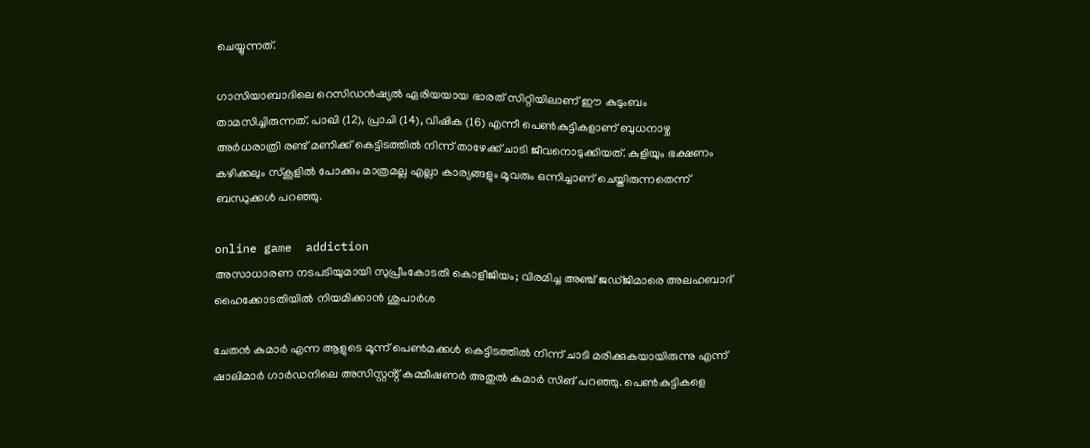ചെയ്യുന്നത്.

ഗാസിയാബാദിലെ റെസിഡൻഷ്യൽ ഏരിയയായ ഭാരത് സിറ്റിയിലാണ് ഈ കുടുംബം താമസിച്ചിരുന്നത്. പാഖി (12), പ്രാചി (14), വിഷിക (16) എന്നീ പെൺകുട്ടികളാണ് ബുധനാഴ്ച അർധരാത്രി രണ്ട് മണിക്ക് കെട്ടിടത്തിൽ നിന്ന് താഴേക്ക് ചാടി ജീവനൊടുക്കിയത്. കുളിയും ഭക്ഷണം കഴിക്കലും സ്കൂളിൽ പോക്കും മാത്രമല്ല എല്ലാ കാര്യങ്ങളും മൂവരും ഒന്നിച്ചാണ് ചെയ്തിരുന്നതെന്ന് ബന്ധുക്കൾ പറഞ്ഞു.

online game  addiction
അസാധാരണ നടപടിയുമായി സുപ്രീംകോടതി കൊളീജിയം; വിരമിച്ച അഞ്ച് ജഡ്ജിമാരെ അലഹബാദ് ഹൈക്കോടതിയില്‍ നിയമിക്കാന്‍ ശുപാര്‍ശ

ചേതൻ കുമാർ എന്ന ആളുടെ മൂന്ന് പെൺമക്കൾ കെട്ടിടത്തിൽ നിന്ന് ചാടി മരിക്കുകയായിരുന്നു എന്ന് ഷാലിമാർ ഗാർഡനിലെ അസിസ്റ്റൻ്റ് കമ്മീഷണർ അതുൽ കുമാർ സിങ് പറഞ്ഞു. പെൺകുട്ടികളെ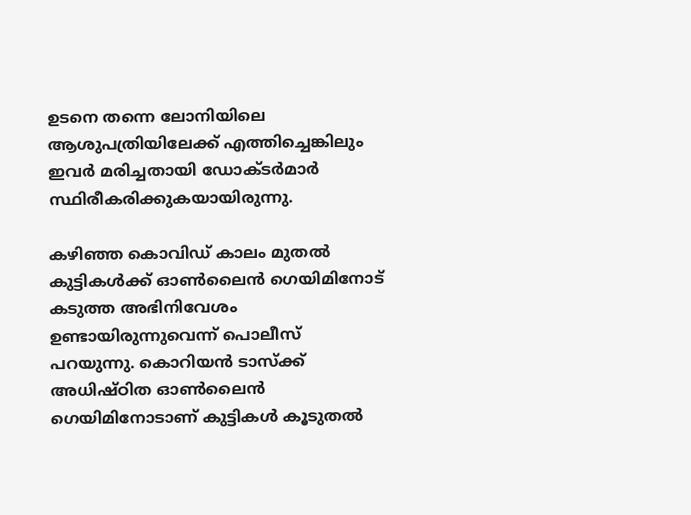ഉടനെ തന്നെ ലോനിയിലെ ആശുപത്രിയിലേക്ക് എത്തിച്ചെങ്കിലും ഇവർ മരിച്ചതായി ഡോക്ടർമാർ സ്ഥിരീകരിക്കുകയായിരുന്നു.

കഴിഞ്ഞ കൊവിഡ് കാലം മുതൽ കുട്ടികൾക്ക് ഓൺലൈൻ ഗെയിമിനോട് കടുത്ത അഭിനിവേശം ഉണ്ടായിരുന്നുവെന്ന് പൊലീസ് പറയുന്നു. കൊറിയൻ ടാസ്ക്ക് അധിഷ്ഠിത ഓൺലൈൻ ഗെയിമിനോടാണ് കുട്ടികൾ കൂടുതൽ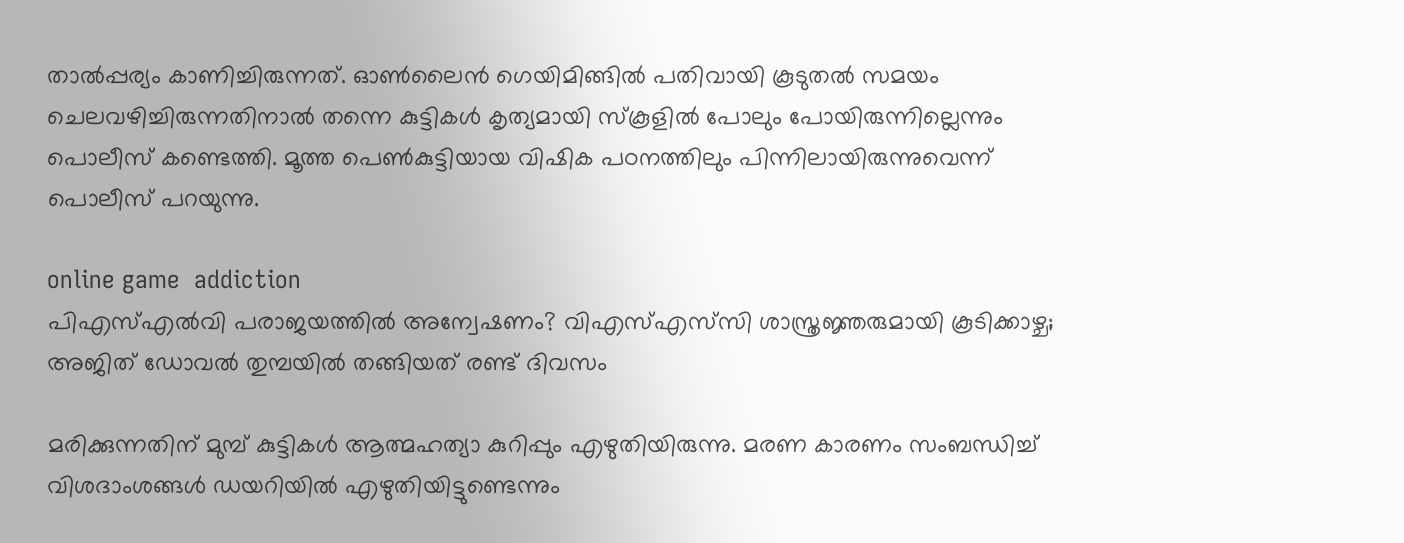താൽപ്പര്യം കാണിച്ചിരുന്നത്. ഓൺലൈൻ ഗെയിമിങ്ങിൽ പതിവായി കൂടുതൽ സമയം ചെലവഴിച്ചിരുന്നതിനാൽ തന്നെ കുട്ടികൾ കൃത്യമായി സ്കൂളിൽ പോലും പോയിരുന്നില്ലെന്നും പൊലീസ് കണ്ടെത്തി. മൂത്ത പെൺകുട്ടിയായ വിഷിക പഠനത്തിലും പിന്നിലായിരുന്നുവെന്ന് പൊലീസ് പറയുന്നു.

online game  addiction
പിഎസ്എല്‍വി പരാജയത്തില്‍ അന്വേഷണം? വിഎസ്എസ്‌സി ശാസ്ത്രജ്ഞരുമായി കൂടിക്കാഴ്ച; അജിത് ഡോവല്‍ തുമ്പയില്‍ തങ്ങിയത് രണ്ട് ദിവസം

മരിക്കുന്നതിന് മുമ്പ് കുട്ടികൾ ആത്മഹത്യാ കുറിപ്പും എഴുതിയിരുന്നു. മരണ കാരണം സംബന്ധിച്ച് വിശദാംശങ്ങൾ ഡയറിയിൽ എഴുതിയിട്ടുണ്ടെന്നും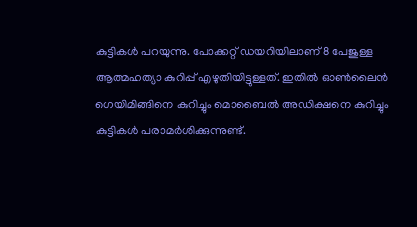കുട്ടികൾ പറയുന്നു. പോക്കറ്റ് ഡയറിയിലാണ് 8 പേജുള്ള ആത്മഹത്യാ കുറിപ്പ് എഴുതിയിട്ടുള്ളത്. ഇതിൽ ഓൺലൈൻ ഗെയിമിങ്ങിനെ കുറിച്ചും മൊബൈൽ അഡിക്ഷനെ കുറിച്ചും കുട്ടികൾ പരാമർശിക്കുന്നുണ്ട്.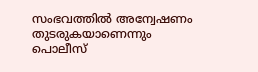സംഭവത്തിൽ അന്വേഷണം തുടരുകയാണെന്നും പൊലീസ്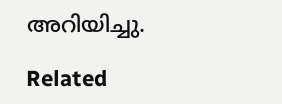അറിയിച്ചു.

Related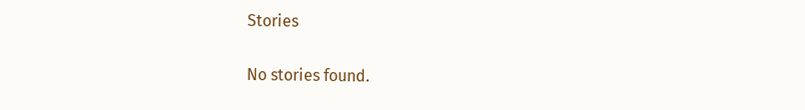Stories

No stories found.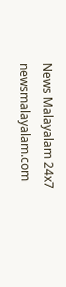News Malayalam 24x7
newsmalayalam.com